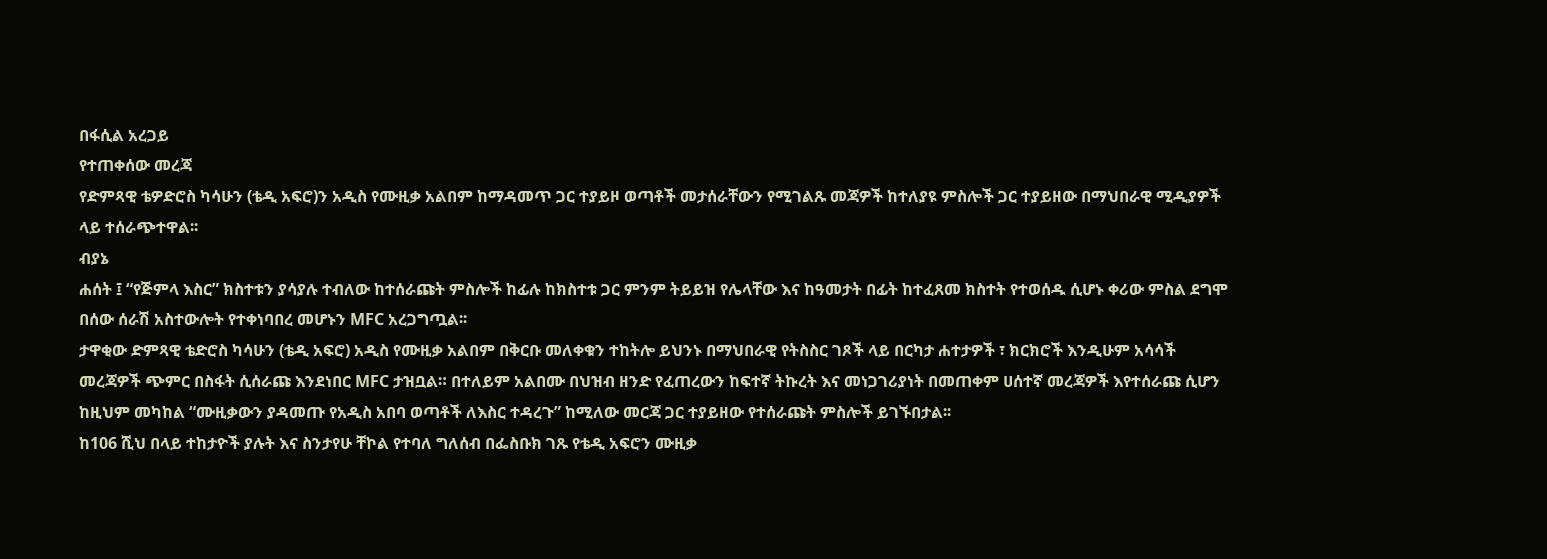በፋሲል አረጋይ
የተጠቀሰው መረጃ
የድምጻዊ ቴዎድሮስ ካሳሁን (ቴዲ አፍሮ)ን አዲስ የሙዚቃ አልበም ከማዳመጥ ጋር ተያይዞ ወጣቶች መታሰራቸውን የሚገልጹ መጃዎች ከተለያዩ ምስሎች ጋር ተያይዘው በማህበራዊ ሚዲያዎች ላይ ተሰራጭተዋል፡፡
ብያኔ
ሐሰት ፤ “የጅምላ እስር” ክስተቱን ያሳያሉ ተብለው ከተሰራጩት ምስሎች ከፊሉ ከክስተቱ ጋር ምንም ትይይዝ የሌላቸው እና ከዓመታት በፊት ከተፈጸመ ክስተት የተወሰዱ ሲሆኑ ቀሪው ምስል ደግሞ በሰው ሰራሽ አስተውሎት የተቀነባበረ መሆኑን MFC አረጋግጧል፡፡
ታዋቂው ድምጻዊ ቴድሮስ ካሳሁን (ቴዲ አፍሮ) አዲስ የሙዚቃ አልበም በቅርቡ መለቀቁን ተከትሎ ይህንኑ በማህበራዊ የትስስር ገጾች ላይ በርካታ ሐተታዎች ፣ ክርክሮች እንዲሁም አሳሳች መረጃዎች ጭምር በስፋት ሲሰራጩ እንደነበር MFC ታዝቧል። በተለይም አልበሙ በህዝብ ዘንድ የፈጠረውን ከፍተኛ ትኩረት እና መነጋገሪያነት በመጠቀም ሀሰተኛ መረጃዎች እየተሰራጩ ሲሆን ከዚህም መካከል “ሙዚቃውን ያዳመጡ የአዲስ አበባ ወጣቶች ለእስር ተዳረጉ” ከሚለው መርጃ ጋር ተያይዘው የተሰራጩት ምስሎች ይገኙበታል፡፡
ከ106 ሺህ በላይ ተከታዮች ያሉት እና ስንታየሁ ቸኮል የተባለ ግለሰብ በፌስቡክ ገጹ የቴዲ አፍሮን ሙዚቃ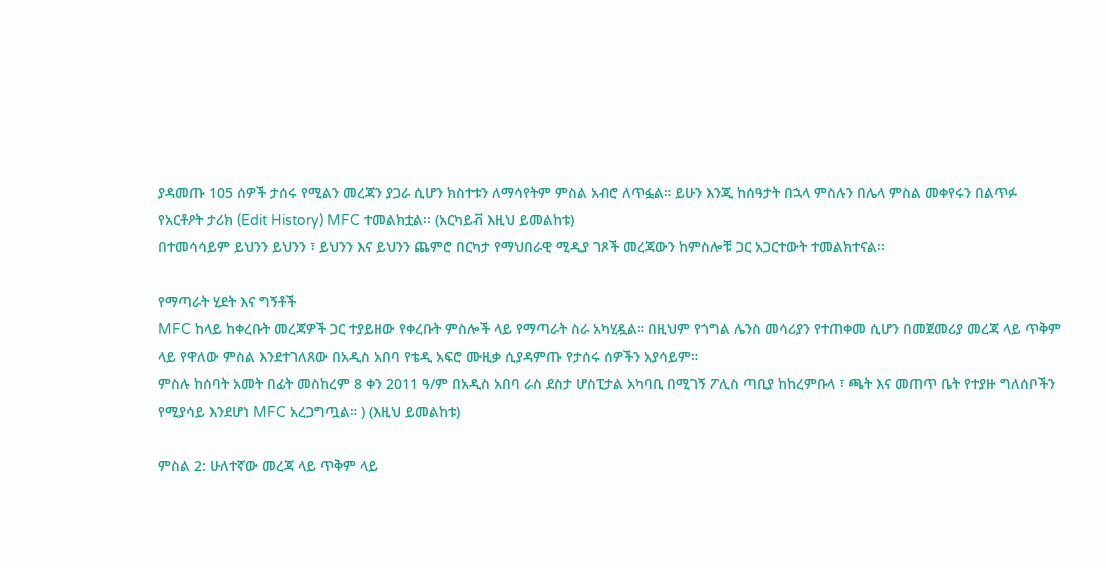ያዳመጡ 105 ሰዎች ታሰሩ የሚልን መረጃን ያጋራ ሲሆን ክስተቱን ለማሳየትም ምስል አብሮ ለጥፏል። ይሁን እንጂ ከሰዓታት በኋላ ምስሉን በሌላ ምስል መቀየሩን በልጥፉ የአርቶዖት ታሪክ (Edit History) MFC ተመልክቷል፡፡ (አርካይቭ እዚህ ይመልከቱ)
በተመሳሳይም ይህንን ይህንን ፣ ይህንን እና ይህንን ጨምሮ በርካታ የማህበራዊ ሚዲያ ገጾች መረጃውን ከምስሎቹ ጋር አጋርተውት ተመልክተናል፡፡

የማጣራት ሂደት እና ግኝቶች
MFC ከላይ ከቀረቡት መረጃዎች ጋር ተያይዘው የቀረቡት ምስሎች ላይ የማጣራት ስራ አካሂዷል። በዚህም የጎግል ሌንስ መሳሪያን የተጠቀመ ሲሆን በመጀመሪያ መረጃ ላይ ጥቅም ላይ የዋለው ምስል እንደተገለጸው በአዲስ አበባ የቴዲ አፍሮ ሙዚቃ ሲያዳምጡ የታሰሩ ሰዎችን አያሳይም።
ምስሉ ከሰባት አመት በፊት መስከረም 8 ቀን 2011 ዓ/ም በአዲስ አበባ ራስ ደስታ ሆስፒታል አካባቢ በሚገኝ ፖሊስ ጣቢያ ከከረምቡላ ፣ ጫት እና መጠጥ ቤት የተያዙ ግለሰቦችን የሚያሳይ እንደሆነ MFC አረጋግጧል። ) (እዚህ ይመልከቱ)

ምስል 2: ሁለተኛው መረጃ ላይ ጥቅም ላይ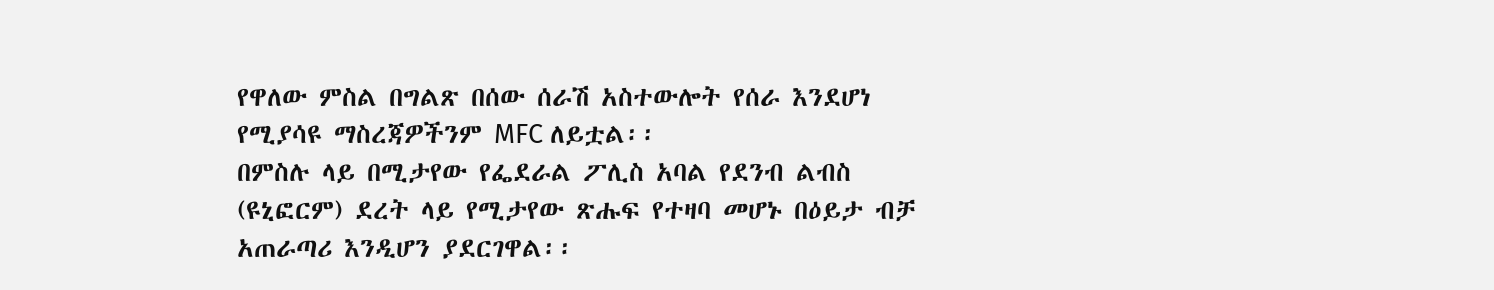የዋለው ምስል በግልጽ በሰው ሰራሽ አስተውሎት የሰራ እንደሆነ የሚያሳዩ ማስረጃዎችንም MFC ለይቷል፡፡
በምስሉ ላይ በሚታየው የፌደራል ፖሊስ አባል የደንብ ልብስ (ዩኒፎርም) ደረት ላይ የሚታየው ጽሑፍ የተዛባ መሆኑ በዕይታ ብቻ አጠራጣሪ እንዲሆን ያደርገዋል፡፡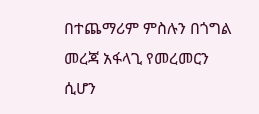በተጨማሪም ምስሉን በጎግል መረጃ አፋላጊ የመረመርን ሲሆን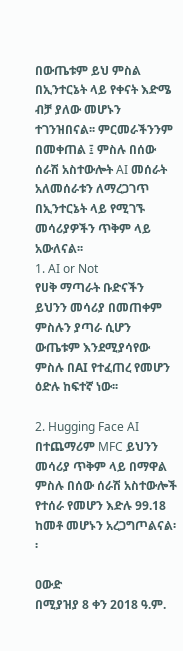በውጤቱም ይህ ምስል በኢንተርኔት ላይ የቀናት እድሜ ብቻ ያለው መሆኑን ተገንዝበናል፡፡ ምርመራችንንም በመቀጠል ፤ ምስሉ በሰው ሰራሽ አስተውሎት AI መሰራት አለመሰራቱን ለማረጋገጥ በኢንተርኔት ላይ የሚገኙ መሳሪያዎችን ጥቅም ላይ አውለናል፡፡
1. AI or Not
የሀቅ ማጣራት ቡድናችን ይህንን መሳሪያ በመጠቀም ምስሉን ያጣራ ሲሆን ውጤቱም እንደሚያሳየው ምስሉ በAI የተፈጠረ የመሆን ዕድሉ ከፍተኛ ነው፡፡

2. Hugging Face AI
በተጨማሪም MFC ይህንን መሳሪያ ጥቅም ላይ በማዋል ምስሉ በሰው ሰራሽ አስተውሎች የተሰራ የመሆን እድሉ 99.18 ከመቶ መሆኑን አረጋግጦልናል፡፡

ዐውድ
በሚያዝያ 8 ቀን 2018 ዓ.ም.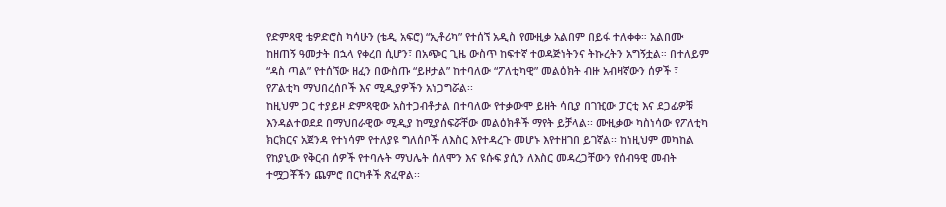የድምጻዊ ቴዎድሮስ ካሳሁን (ቴዲ አፍሮ) “ኢቶሪካ” የተሰኘ አዲስ የሙዚቃ አልበም በይፋ ተለቀቀ። አልበሙ ከዘጠኝ ዓመታት በኋላ የቀረበ ሲሆን፣ በአጭር ጊዜ ውስጥ ከፍተኛ ተወዳጅነትንና ትኩረትን አግኝቷል። በተለይም “ዳስ ጣል” የተሰኘው ዘፈን በውስጡ “ይዞታል” ከተባለው “ፖለቲካዊ” መልዕክት ብዙ አብዛኛውን ሰዎች ፣ የፖልቲካ ማህበረሰቦች እና ሚዲያዎችን አነጋግሯል፡፡
ከዚህም ጋር ተያይዞ ድምጻዊው አስተጋብቶታል በተባለው የተቃውሞ ይዘት ሳቢያ በገዢው ፓርቲ እና ደጋፊዎቹ እንዳልተወደደ በማህበራዊው ሚዲያ ከሚያሰፍሯቸው መልዕክቶች ማየት ይቻላል፡፡ ሙዚቃው ካስነሳው የፖለቲካ ክርክርና አጀንዳ የተነሳም የተለያዩ ግለሰቦች ለእስር እየተዳረጉ መሆኑ እየተዘገበ ይገኛል፡፡ ከነዚህም መካከል የከያኒው የቅርብ ሰዎች የተባሉት ማህሌት ሰለሞን እና ዩሱፍ ያሲን ለእስር መዳረጋቸውን የሰብዓዊ መብት ተሟጋቾችን ጨምሮ በርካቶች ጽፈዋል፡፡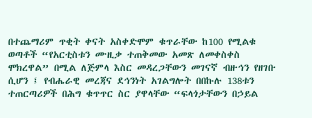በተጨማሪም ጥቂት ቀናት አስቀድሞም ቁጥራቸው ከ100 የሚልቁ ወጣቶች “የአርቲስቱን ሙዚቃ ተጠቅመው አመጽ ለመቀስቀስ ሞክረዋል” በሚል ለጅምላ እስር መዳረጋቸውን መገናኛ ብዙኅን የዘገቡ ሲሆን ፤ የብሔራዊ መረጃና ደኅንነት አገልግሎት በበኩሉ 138ቱን ተጠርጣሪዎች በሕግ ቁጥጥር ስር ያዋላቸው “ፍላጎታቸውን በኃይል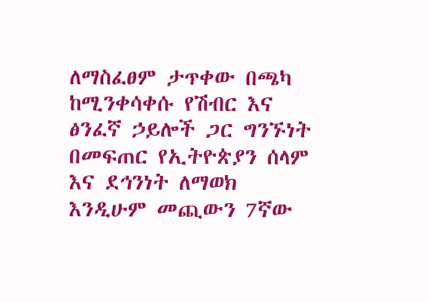ለማስፈፀም ታጥቀው በጫካ ከሚንቀሳቀሱ የሽብር እና ፅንፈኛ ኃይሎች ጋር ግንኙነት በመፍጠር የኢትዮጵያን ሰላም እና ደኅንነት ለማወክ እንዲሁም መጪውን 7ኛው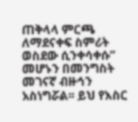ጠቅላላ ምርጫ ለማደናቀፍ ስምሪት ወስደው ሲንቀሳቀሱ” መሆኑን በመንግስት መገናኛ ብዙኅን አስነግሯል፡፡ ይህ የእስር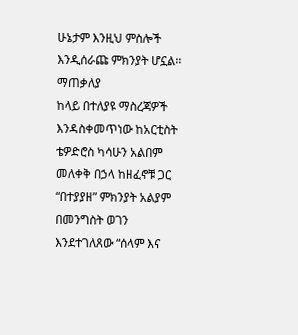ሁኔታም እንዚህ ምስሎች እንዲሰራጩ ምክንያት ሆኗል፡፡
ማጠቃለያ
ከላይ በተለያዩ ማስረጃዎች እንዳስቀመጥነው ከአርቲስት ቴዎድሮስ ካሳሁን አልበም መለቀቅ በኃላ ከዘፈኖቹ ጋር “በተያያዘ” ምክንያት አልያም በመንግስት ወገን እንደተገለጸው “ሰላም እና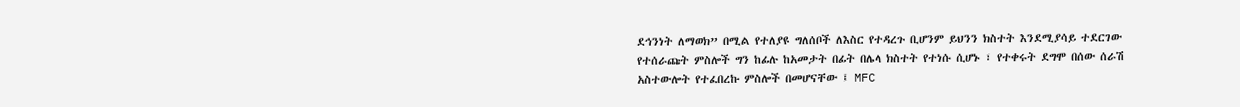ደኅንነት ለማወክ” በሚል የተለያዩ ግለሰቦች ለእስር የተዳረጉ ቢሆንም ይህንን ክስተት እንደሚያሳይ ተደርገው የተሰራጩት ምስሎች ግን ከፊሉ ከአመታት በፊት በሌላ ክስተት የተነሱ ሲሆኑ ፣ የተቀሩት ደግሞ በሰው ሰራሽ አስተውሎት የተፈበረኩ ምስሎች በመሆናቸው ፤ MFC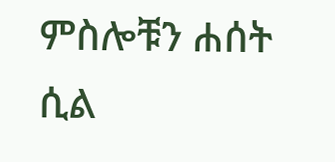ምስሎቹን ሐሰት ሲል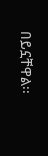በይኗቸዋል፡፡